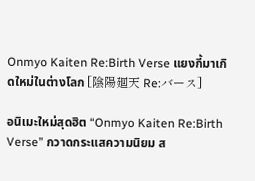Onmyo Kaiten Re:Birth Verse แยงกี้มาเกิดใหม่ในต่างโลก [陰陽廻天 Re:バース]

อนิเมะใหม่สุดฮิต “Onmyo Kaiten Re:Birth Verse” กวาดกระแสความนิยม ส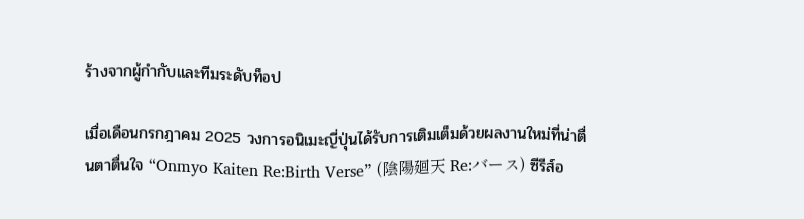ร้างจากผู้กำกับและทีมระดับท็อป

เมื่อเดือนกรกฎาคม 2025 วงการอนิเมะญี่ปุ่นได้รับการเติมเต็มด้วยผลงานใหม่ที่น่าตื่นตาตื่นใจ “Onmyo Kaiten Re:Birth Verse” (陰陽廻天 Re:バース) ซีรีส์อ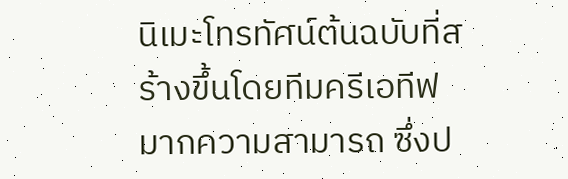นิเมะโทรทัศน์ต้นฉบับที่สร้างขึ้นโดยทีมครีเอทีฟมากความสามารถ ซึ่งป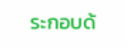ระกอบด้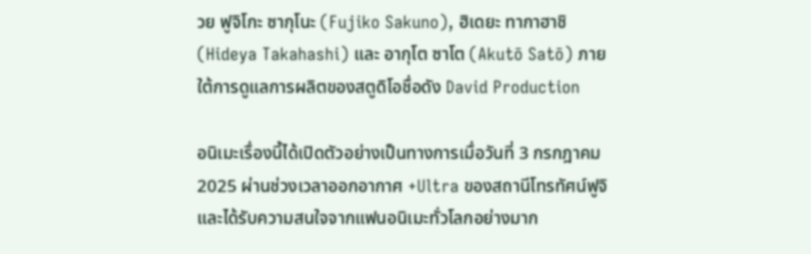วย ฟูจิโกะ ซากุโนะ (Fujiko Sakuno), ฮิเดยะ ทากาฮาชิ (Hideya Takahashi) และ อากุโต ซาโต (Akutō Satō) ภายใต้การดูแลการผลิตของสตูดิโอชื่อดัง David Production

อนิเมะเรื่องนี้ได้เปิดตัวอย่างเป็นทางการเมื่อวันที่ 3 กรกฎาคม 2025 ผ่านช่วงเวลาออกอากาศ +Ultra ของสถานีโทรทัศน์ฟูจิ และได้รับความสนใจจากแฟนอนิเมะทั่วโลกอย่างมาก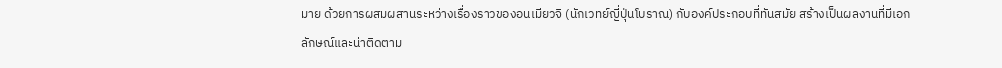มาย ด้วยการผสมผสานระหว่างเรื่องราวของอนเมียวจิ (นักเวทย์ญี่ปุ่นโบราณ) กับองค์ประกอบที่ทันสมัย สร้างเป็นผลงานที่มีเอกลักษณ์และน่าติดตาม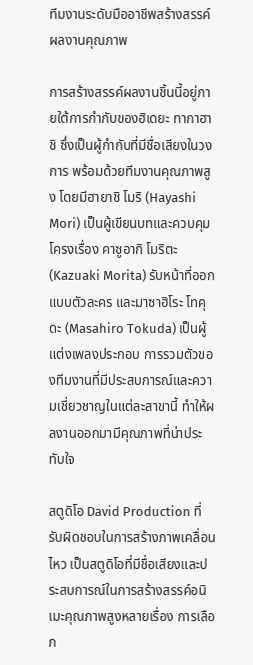ทีมงานระดับมืออาชีพสร้างสรรค์ผลงานคุณภาพ

การสร้างสรรค์ผลงานชิ้นนี้อยู่ภายใต้การกำกับของฮิเดยะ ทากาฮาชิ ซึ่งเป็นผู้กำกับที่มีชื่อเสียงในวงการ พร้อมด้วยทีมงานคุณภาพสูง โดยมีฮายาชิ โมริ (Hayashi Mori) เป็นผู้เขียนบทและควบคุมโครงเรื่อง คาซูอากิ โมริตะ (Kazuaki Morita) รับหน้าที่ออกแบบตัวละคร และมาซาฮิโระ โทคุดะ (Masahiro Tokuda) เป็นผู้แต่งเพลงประกอบ การรวมตัวของทีมงานที่มีประสบการณ์และความเชี่ยวชาญในแต่ละสาขานี้ ทำให้ผลงานออกมามีคุณภาพที่น่าประทับใจ

สตูดิโอ David Production ที่รับผิดชอบในการสร้างภาพเคลื่อนไหว เป็นสตูดิโอที่มีชื่อเสียงและประสบการณ์ในการสร้างสรรค์อนิเมะคุณภาพสูงหลายเรื่อง การเลือก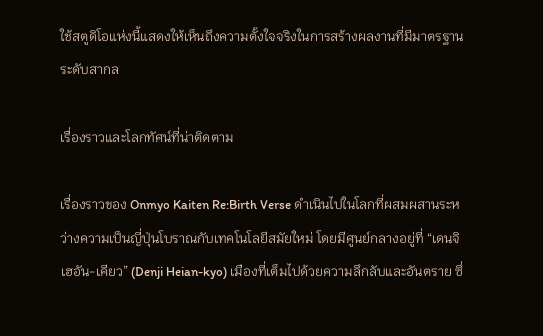ใช้สตูดิโอแห่งนี้แสดงให้เห็นถึงความตั้งใจจริงในการสร้างผลงานที่มีมาตรฐานระดับสากล

เรื่องราวและโลกทัศน์ที่น่าติดตาม

เรื่องราวของ Onmyo Kaiten Re:Birth Verse ดำเนินไปในโลกที่ผสมผสานระหว่างความเป็นญี่ปุ่นโบราณกับเทคโนโลยีสมัยใหม่ โดยมีศูนย์กลางอยู่ที่ “เดนจิ เฮอัน-เคียว” (Denji Heian-kyo) เมืองที่เต็มไปด้วยความลึกลับและอันตราย ซึ่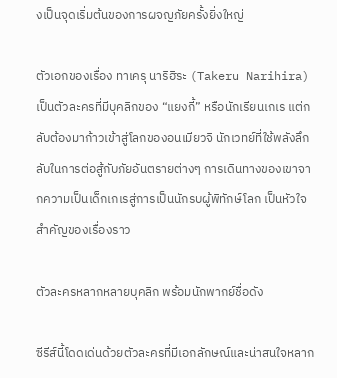งเป็นจุดเริ่มต้นของการผจญภัยครั้งยิ่งใหญ่

ตัวเอกของเรื่อง ทาเครุ นาริฮิระ (Takeru Narihira) เป็นตัวละครที่มีบุคลิกของ “แยงกี้” หรือนักเรียนเกเร แต่กลับต้องมาก้าวเข้าสู่โลกของอนเมียวจิ นักเวทย์ที่ใช้พลังลึกลับในการต่อสู้กับภัยอันตรายต่างๆ การเดินทางของเขาจากความเป็นเด็กเกเรสู่การเป็นนักรบผู้พิทักษ์โลก เป็นหัวใจสำคัญของเรื่องราว

ตัวละครหลากหลายบุคลิก พร้อมนักพากย์ชื่อดัง

ซีรีส์นี้โดดเด่นด้วยตัวละครที่มีเอกลักษณ์และน่าสนใจหลาก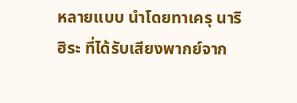หลายแบบ นำโดยทาเครุ นาริฮิระ ที่ได้รับเสียงพากย์จาก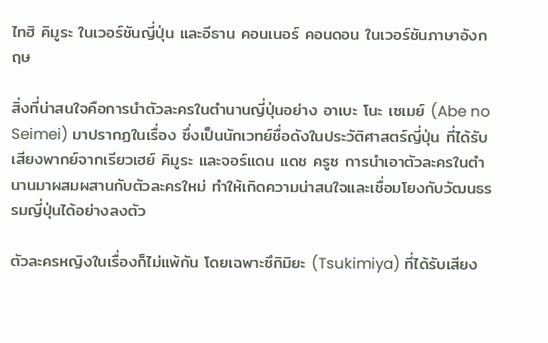ไทฮิ คิมูระ ในเวอร์ชันญี่ปุ่น และอีธาน คอนเนอร์ คอนดอน ในเวอร์ชันภาษาอังกฤษ

สิ่งที่น่าสนใจคือการนำตัวละครในตำนานญี่ปุ่นอย่าง อาเบะ โนะ เซเมย์ (Abe no Seimei) มาปรากฏในเรื่อง ซึ่งเป็นนักเวทย์ชื่อดังในประวัติศาสตร์ญี่ปุ่น ที่ได้รับเสียงพากย์จากเรียวเฮย์ คิมูระ และจอร์แดน แดช ครูซ การนำเอาตัวละครในตำนานมาผสมผสานกับตัวละครใหม่ ทำให้เกิดความน่าสนใจและเชื่อมโยงกับวัฒนธรรมญี่ปุ่นได้อย่างลงตัว

ตัวละครหญิงในเรื่องก็ไม่แพ้กัน โดยเฉพาะซึกิมิยะ (Tsukimiya) ที่ได้รับเสียง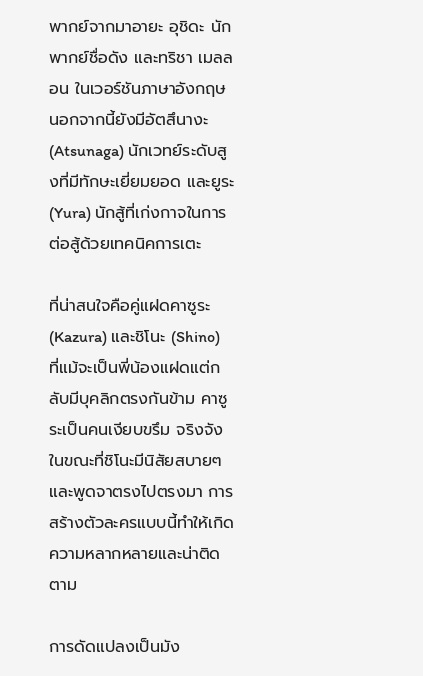พากย์จากมาอายะ อุชิดะ นักพากย์ชื่อดัง และทริชา เมลลอน ในเวอร์ชันภาษาอังกฤษ นอกจากนี้ยังมีอัตสึนางะ (Atsunaga) นักเวทย์ระดับสูงที่มีทักษะเยี่ยมยอด และยูระ (Yura) นักสู้ที่เก่งกาจในการต่อสู้ด้วยเทคนิคการเตะ

ที่น่าสนใจคือคู่แฝดคาซูระ (Kazura) และชิโนะ (Shino) ที่แม้จะเป็นพี่น้องแฝดแต่กลับมีบุคลิกตรงกันข้าม คาซูระเป็นคนเงียบขรึม จริงจัง ในขณะที่ชิโนะมีนิสัยสบายๆ และพูดจาตรงไปตรงมา การสร้างตัวละครแบบนี้ทำให้เกิดความหลากหลายและน่าติดตาม

การดัดแปลงเป็นมัง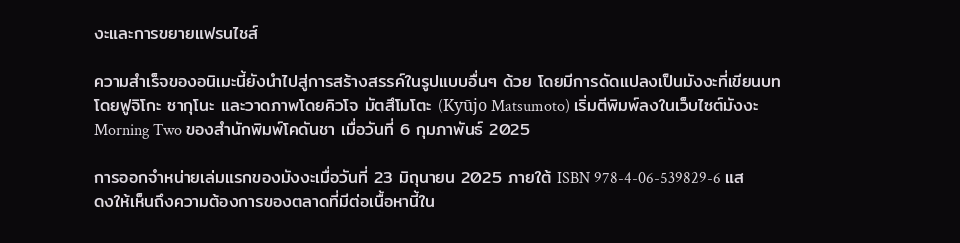งะและการขยายแฟรนไชส์

ความสำเร็จของอนิเมะนี้ยังนำไปสู่การสร้างสรรค์ในรูปแบบอื่นๆ ด้วย โดยมีการดัดแปลงเป็นมังงะที่เขียนบทโดยฟูจิโกะ ซากุโนะ และวาดภาพโดยคิวโจ มัตสึโมโตะ (Kyūjo Matsumoto) เริ่มตีพิมพ์ลงในเว็บไซต์มังงะ Morning Two ของสำนักพิมพ์โคดันชา เมื่อวันที่ 6 กุมภาพันธ์ 2025

การออกจำหน่ายเล่มแรกของมังงะเมื่อวันที่ 23 มิถุนายน 2025 ภายใต้ ISBN 978-4-06-539829-6 แสดงให้เห็นถึงความต้องการของตลาดที่มีต่อเนื้อหานี้ใน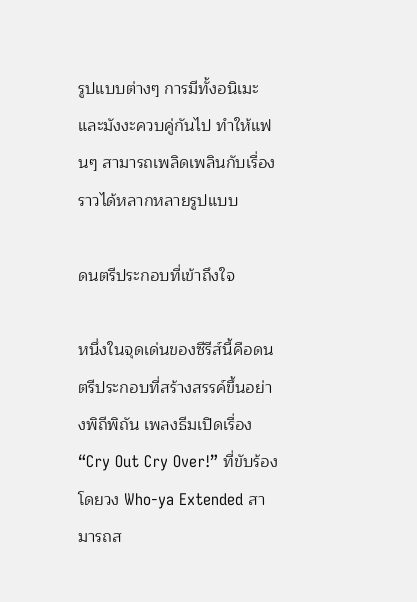รูปแบบต่างๆ การมีทั้งอนิเมะและมังงะควบคู่กันไป ทำให้แฟนๆ สามารถเพลิดเพลินกับเรื่องราวได้หลากหลายรูปแบบ

ดนตรีประกอบที่เข้าถึงใจ

หนึ่งในจุดเด่นของซีรีส์นี้คือดนตรีประกอบที่สร้างสรรค์ขึ้นอย่างพิถีพิถัน เพลงธีมเปิดเรื่อง “Cry Out Cry Over!” ที่ขับร้องโดยวง Who-ya Extended สามารถส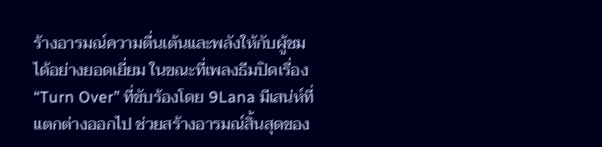ร้างอารมณ์ความตื่นเต้นและพลังให้กับผู้ชมได้อย่างยอดเยี่ยม ในขณะที่เพลงธีมปิดเรื่อง “Turn Over” ที่ขับร้องโดย 9Lana มีเสน่ห์ที่แตกต่างออกไป ช่วยสร้างอารมณ์สิ้นสุดของ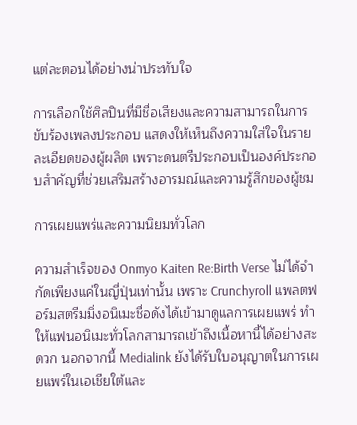แต่ละตอนได้อย่างน่าประทับใจ

การเลือกใช้ศิลปินที่มีชื่อเสียงและความสามารถในการขับร้องเพลงประกอบ แสดงให้เห็นถึงความใส่ใจในรายละเอียดของผู้ผลิต เพราะดนตรีประกอบเป็นองค์ประกอบสำคัญที่ช่วยเสริมสร้างอารมณ์และความรู้สึกของผู้ชม

การเผยแพร่และความนิยมทั่วโลก

ความสำเร็จของ Onmyo Kaiten Re:Birth Verse ไม่ได้จำกัดเพียงแค่ในญี่ปุ่นเท่านั้น เพราะ Crunchyroll แพลตฟอร์มสตรีมมิ่งอนิเมะชื่อดังได้เข้ามาดูแลการเผยแพร่ ทำให้แฟนอนิเมะทั่วโลกสามารถเข้าถึงเนื้อหานี้ได้อย่างสะดวก นอกจากนี้ Medialink ยังได้รับใบอนุญาตในการเผยแพร่ในเอเชียใต้และ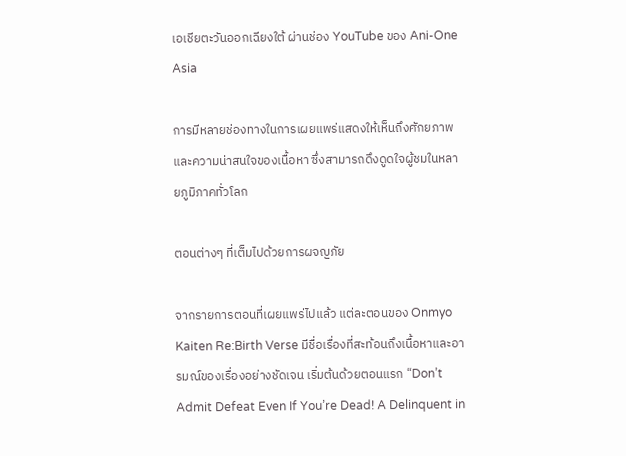เอเชียตะวันออกเฉียงใต้ ผ่านช่อง YouTube ของ Ani-One Asia

การมีหลายช่องทางในการเผยแพร่แสดงให้เห็นถึงศักยภาพและความน่าสนใจของเนื้อหา ซึ่งสามารถดึงดูดใจผู้ชมในหลายภูมิภาคทั่วโลก

ตอนต่างๆ ที่เต็มไปด้วยการผจญภัย

จากรายการตอนที่เผยแพร่ไปแล้ว แต่ละตอนของ Onmyo Kaiten Re:Birth Verse มีชื่อเรื่องที่สะท้อนถึงเนื้อหาและอารมณ์ของเรื่องอย่างชัดเจน เริ่มต้นด้วยตอนแรก “Don’t Admit Defeat Even If You’re Dead! A Delinquent in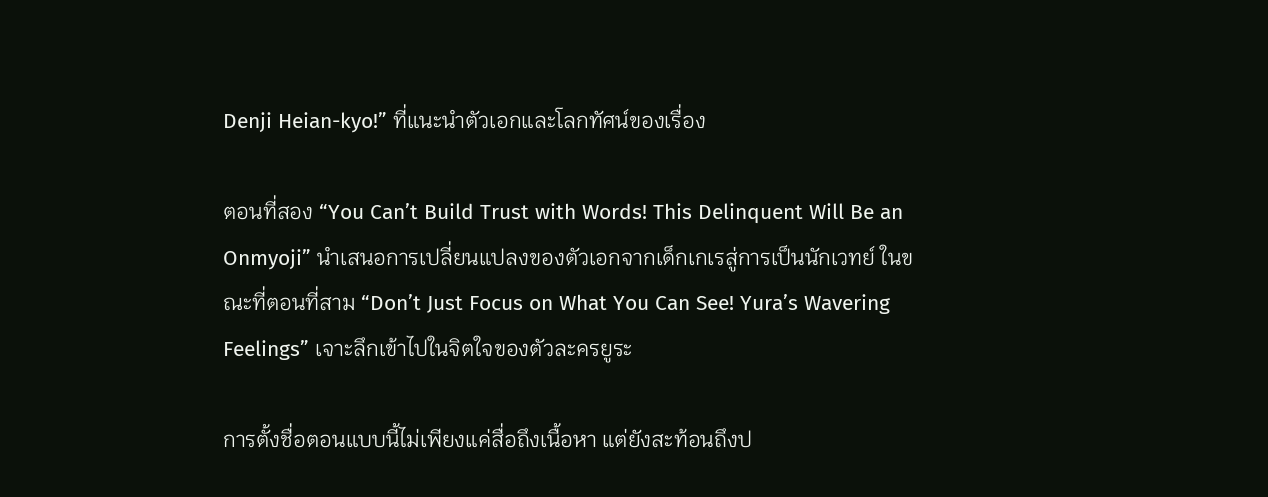Denji Heian-kyo!” ที่แนะนำตัวเอกและโลกทัศน์ของเรื่อง

ตอนที่สอง “You Can’t Build Trust with Words! This Delinquent Will Be an Onmyoji” นำเสนอการเปลี่ยนแปลงของตัวเอกจากเด็กเกเรสู่การเป็นนักเวทย์ ในขณะที่ตอนที่สาม “Don’t Just Focus on What You Can See! Yura’s Wavering Feelings” เจาะลึกเข้าไปในจิตใจของตัวละครยูระ

การตั้งชื่อตอนแบบนี้ไม่เพียงแค่สื่อถึงเนื้อหา แต่ยังสะท้อนถึงป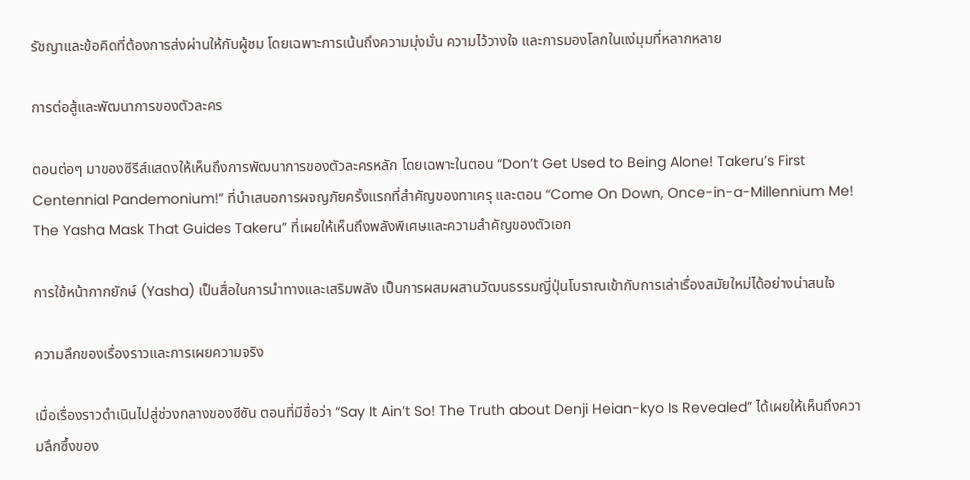รัชญาและข้อคิดที่ต้องการส่งผ่านให้กับผู้ชม โดยเฉพาะการเน้นถึงความมุ่งมั่น ความไว้วางใจ และการมองโลกในแง่มุมที่หลากหลาย

การต่อสู้และพัฒนาการของตัวละคร

ตอนต่อๆ มาของซีรีส์แสดงให้เห็นถึงการพัฒนาการของตัวละครหลัก โดยเฉพาะในตอน “Don’t Get Used to Being Alone! Takeru’s First Centennial Pandemonium!” ที่นำเสนอการผจญภัยครั้งแรกที่สำคัญของทาเครุ และตอน “Come On Down, Once-in-a-Millennium Me! The Yasha Mask That Guides Takeru” ที่เผยให้เห็นถึงพลังพิเศษและความสำคัญของตัวเอก

การใช้หน้ากากยักษ์ (Yasha) เป็นสื่อในการนำทางและเสริมพลัง เป็นการผสมผสานวัฒนธรรมญี่ปุ่นโบราณเข้ากับการเล่าเรื่องสมัยใหม่ได้อย่างน่าสนใจ

ความลึกของเรื่องราวและการเผยความจริง

เมื่อเรื่องราวดำเนินไปสู่ช่วงกลางของซีซัน ตอนที่มีชื่อว่า “Say It Ain’t So! The Truth about Denji Heian-kyo Is Revealed” ได้เผยให้เห็นถึงความลึกซึ้งของ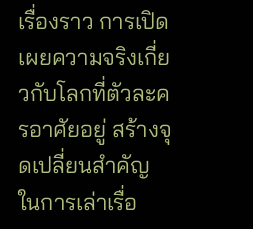เรื่องราว การเปิดเผยความจริงเกี่ยวกับโลกที่ตัวละครอาศัยอยู่ สร้างจุดเปลี่ยนสำคัญในการเล่าเรื่อ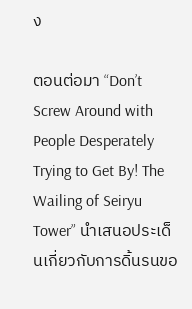ง

ตอนต่อมา “Don’t Screw Around with People Desperately Trying to Get By! The Wailing of Seiryu Tower” นำเสนอประเด็นเกี่ยวกับการดิ้นรนขอ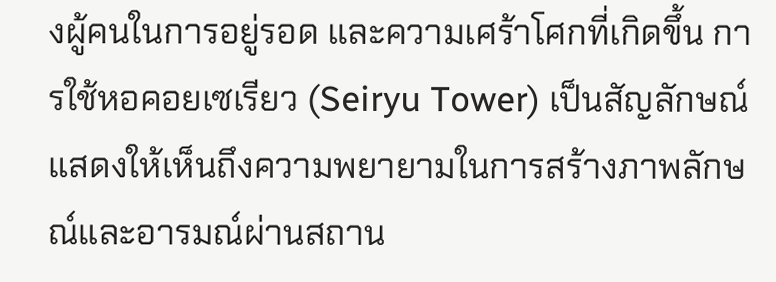งผู้คนในการอยู่รอด และความเศร้าโศกที่เกิดขึ้น การใช้หอคอยเซเรียว (Seiryu Tower) เป็นสัญลักษณ์ แสดงให้เห็นถึงความพยายามในการสร้างภาพลักษณ์และอารมณ์ผ่านสถาน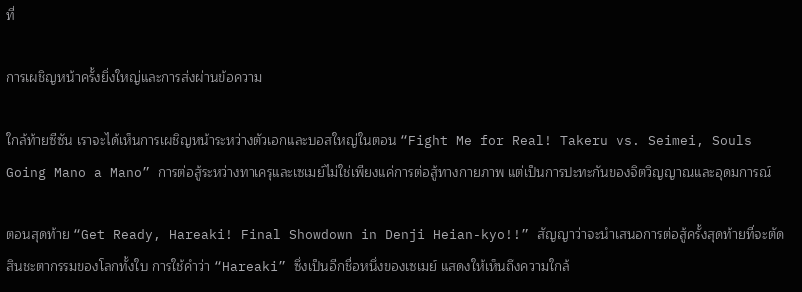ที่

การเผชิญหน้าครั้งยิ่งใหญ่และการส่งผ่านข้อความ

ใกล้ท้ายซีซัน เราจะได้เห็นการเผชิญหน้าระหว่างตัวเอกและบอสใหญ่ในตอน “Fight Me for Real! Takeru vs. Seimei, Souls Going Mano a Mano” การต่อสู้ระหว่างทาเครุและเซเมย์ไม่ใช่เพียงแค่การต่อสู้ทางกายภาพ แต่เป็นการปะทะกันของจิตวิญญาณและอุดมการณ์

ตอนสุดท้าย “Get Ready, Hareaki! Final Showdown in Denji Heian-kyo!!” สัญญาว่าจะนำเสนอการต่อสู้ครั้งสุดท้ายที่จะตัดสินชะตากรรมของโลกทั้งใบ การใช้คำว่า “Hareaki” ซึ่งเป็นอีกชื่อหนึ่งของเซเมย์ แสดงให้เห็นถึงความใกล้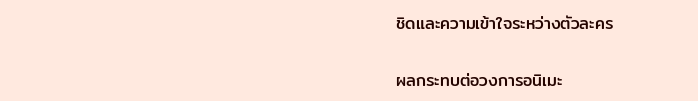ชิดและความเข้าใจระหว่างตัวละคร

ผลกระทบต่อวงการอนิเมะ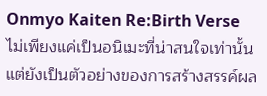Onmyo Kaiten Re:Birth Verse ไม่เพียงแค่เป็นอนิเมะที่น่าสนใจเท่านั้น แต่ยังเป็นตัวอย่างของการสร้างสรรค์ผล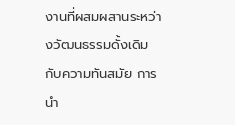งานที่ผสมผสานระหว่างวัฒนธรรมดั้งเดิมกับความทันสมัย การนำ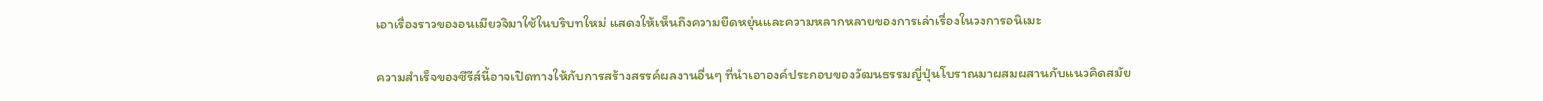เอาเรื่องราวของอนเมียวจิมาใช้ในบริบทใหม่ แสดงให้เห็นถึงความยืดหยุ่นและความหลากหลายของการเล่าเรื่องในวงการอนิเมะ

ความสำเร็จของซีรีส์นี้อาจเปิดทางให้กับการสร้างสรรค์ผลงานอื่นๆ ที่นำเอาองค์ประกอบของวัฒนธรรมญี่ปุ่นโบราณมาผสมผสานกับแนวคิดสมัย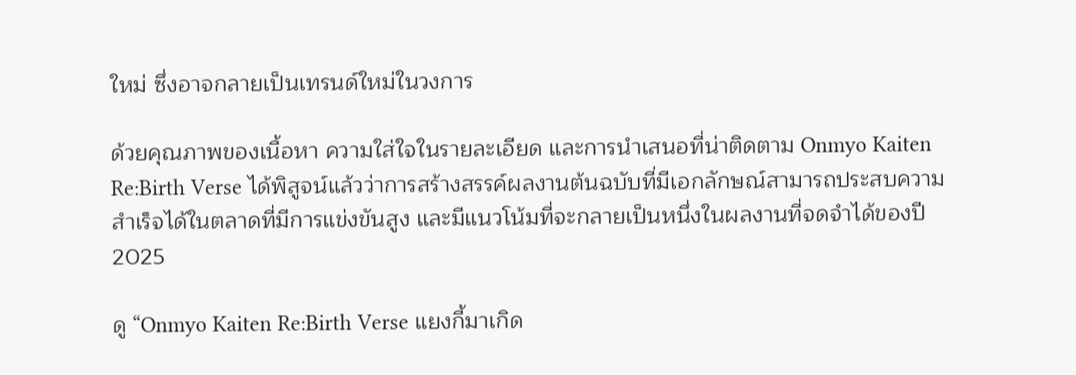ใหม่ ซึ่งอาจกลายเป็นเทรนด์ใหม่ในวงการ

ด้วยคุณภาพของเนื้อหา ความใส่ใจในรายละเอียด และการนำเสนอที่น่าติดตาม Onmyo Kaiten Re:Birth Verse ได้พิสูจน์แล้วว่าการสร้างสรรค์ผลงานต้นฉบับที่มีเอกลักษณ์สามารถประสบความสำเร็จได้ในตลาดที่มีการแข่งขันสูง และมีแนวโน้มที่จะกลายเป็นหนึ่งในผลงานที่จดจำได้ของปี 2025

ดู “Onmyo Kaiten Re:Birth Verse แยงกี้มาเกิด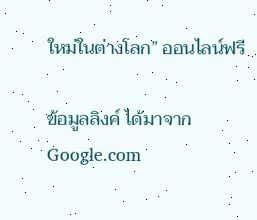ใหม่ในต่างโลก” ออนไลน์ฟรี

ข้อมูลลิงค์ ได้มาจาก Google.com